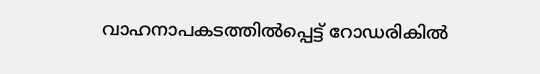വാഹനാപകടത്തിൽപ്പെട്ട് റോഡരികിൽ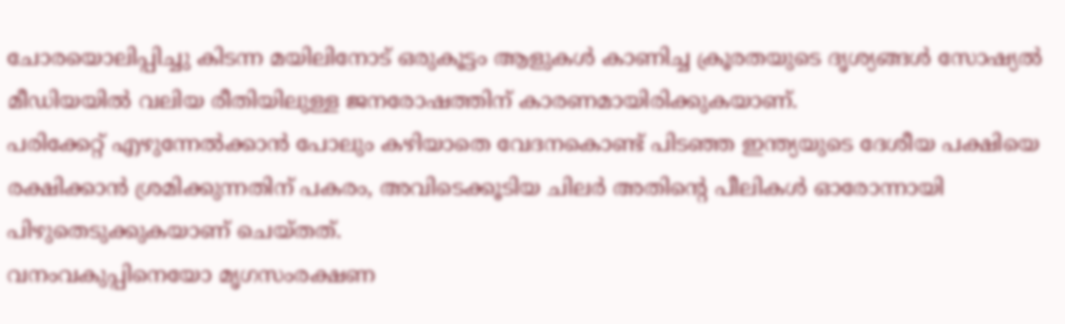ചോരയൊലിപ്പിച്ചു കിടന്ന മയിലിനോട് ഒരുകൂട്ടം ആളുകൾ കാണിച്ച ക്രൂരതയുടെ ദൃശ്യങ്ങൾ സോഷ്യൽ മീഡിയയിൽ വലിയ രീതിയിലുള്ള ജനരോഷത്തിന് കാരണമായിരിക്കുകയാണ്.
പരിക്കേറ്റ് എഴുന്നേൽക്കാൻ പോലും കഴിയാതെ വേദനകൊണ്ട് പിടഞ്ഞ ഇന്ത്യയുടെ ദേശീയ പക്ഷിയെ രക്ഷിക്കാൻ ശ്രമിക്കുന്നതിന് പകരം, അവിടെക്കൂടിയ ചിലർ അതിന്റെ പീലികൾ ഓരോന്നായി പിഴുതെടുക്കുകയാണ് ചെയ്തത്.
വനംവകുപ്പിനെയോ മൃഗസംരക്ഷണ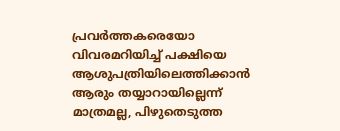പ്രവർത്തകരെയോ വിവരമറിയിച്ച് പക്ഷിയെ ആശുപത്രിയിലെത്തിക്കാൻ ആരും തയ്യാറായില്ലെന്ന് മാത്രമല്ല, പിഴുതെടുത്ത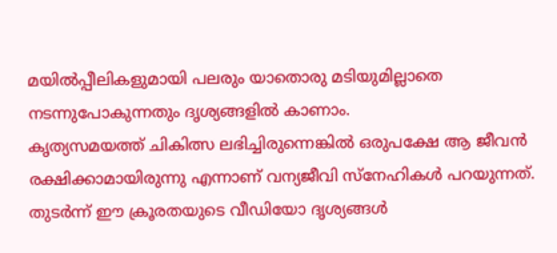മയിൽപ്പീലികളുമായി പലരും യാതൊരു മടിയുമില്ലാതെ നടന്നുപോകുന്നതും ദൃശ്യങ്ങളിൽ കാണാം.
കൃത്യസമയത്ത് ചികിത്സ ലഭിച്ചിരുന്നെങ്കിൽ ഒരുപക്ഷേ ആ ജീവൻ രക്ഷിക്കാമായിരുന്നു എന്നാണ് വന്യജീവി സ്നേഹികൾ പറയുന്നത്. തുടർന്ന് ഈ ക്രൂരതയുടെ വീഡിയോ ദൃശ്യങ്ങൾ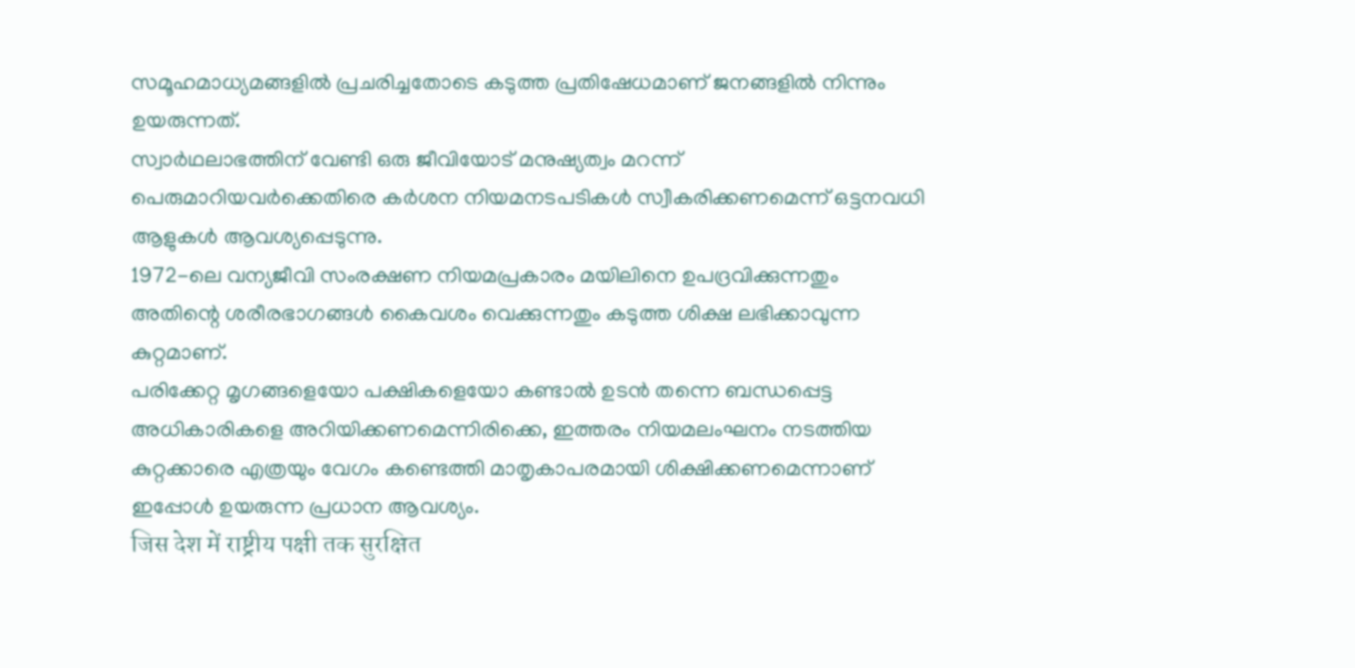സമൂഹമാധ്യമങ്ങളിൽ പ്രചരിച്ചതോടെ കടുത്ത പ്രതിഷേധമാണ് ജനങ്ങളിൽ നിന്നും ഉയരുന്നത്.
സ്വാർഥലാഭത്തിന് വേണ്ടി ഒരു ജീവിയോട് മനുഷ്യത്വം മറന്ന് പെരുമാറിയവർക്കെതിരെ കർശന നിയമനടപടികൾ സ്വീകരിക്കണമെന്ന് ഒട്ടനവധി ആളുകൾ ആവശ്യപ്പെടുന്നു.
1972-ലെ വന്യജീവി സംരക്ഷണ നിയമപ്രകാരം മയിലിനെ ഉപദ്രവിക്കുന്നതും അതിന്റെ ശരീരഭാഗങ്ങൾ കൈവശം വെക്കുന്നതും കടുത്ത ശിക്ഷ ലഭിക്കാവുന്ന കുറ്റമാണ്.
പരിക്കേറ്റ മൃഗങ്ങളെയോ പക്ഷികളെയോ കണ്ടാൽ ഉടൻ തന്നെ ബന്ധപ്പെട്ട അധികാരികളെ അറിയിക്കണമെന്നിരിക്കെ, ഇത്തരം നിയമലംഘനം നടത്തിയ കുറ്റക്കാരെ എത്രയും വേഗം കണ്ടെത്തി മാതൃകാപരമായി ശിക്ഷിക്കണമെന്നാണ് ഇപ്പോൾ ഉയരുന്ന പ്രധാന ആവശ്യം.
जिस देश में राष्ट्रीय पक्षी तक सुरक्षित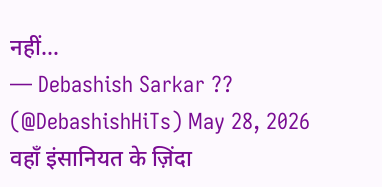नहीं…
— Debashish Sarkar ?? (@DebashishHiTs) May 28, 2026
वहाँ इंसानियत के ज़िंदा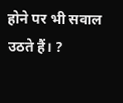होने पर भी सवाल उठते हैं। ?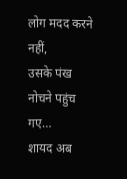लोग मदद करने नहीं,
उसके पंख नोचने पहुंच गए…
शायद अब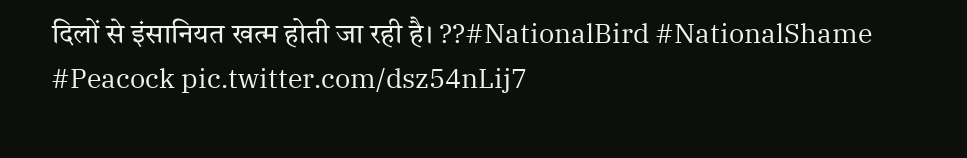दिलों से इंसानियत खत्म होती जा रही है। ??#NationalBird #NationalShame #Peacock pic.twitter.com/dsz54nLij7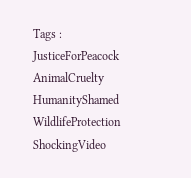Tags : JusticeForPeacock AnimalCruelty HumanityShamed WildlifeProtection ShockingVideo